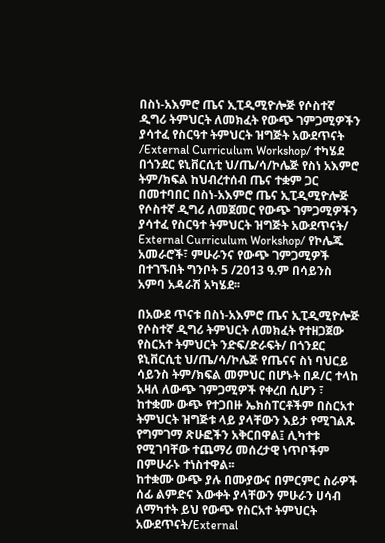በስነ-አእምሮ ጤና ኢፒዲሚዮሎጅ የሶስተኛ ዲግሪ ትምህርት ለመክፈት የውጭ ገምጋሚዎችን ያሳተፈ የስርዓተ ትምህርት ዝግጅት አውደጥናት /External Curriculum Workshop/ ተካሄደ
በጎንደር ዩኒቨርሲቲ ህ/ጤ/ሳ/ኮሌጅ የስነ አእምሮ ትም/ክፍል ከህብረተሰብ ጤና ተቋም ጋር በመተባበር በስነ-አእምሮ ጤና ኢፒዲሚዮሎጅ የሶስተኛ ዲግሪ ለመጀመር የውጭ ገምጋሚዎችን ያሳተፈ የስርዓተ ትምህርት ዝግጅት አውደጥናት/ External Curriculum Workshop/ የኮሌጁ አመራሮች፣ ምሁራንና የውጭ ገምጋሚዎች በተገኙበት ግንቦት 5 /2013 ዓ.ም በሳይንስ አምባ አዳራሽ አካሄደ፡፡

በአውደ ጥናቱ በስነ-አእምሮ ጤና ኢፒዲሚዮሎጅ የሶስተኛ ዲግሪ ትምህርት ለመክፈት የተዘጋጀው የስርአተ ትምህርት ንድፍ/ድራፍት/ በጎንደር ዩኒቨርሲቲ ህ/ጤ/ሳ/ኮሌጅ የጤናና ስነ ባህርይ ሳይንስ ትም/ክፍል መምህር በሆኑት በዶ/ር ተላከ አዛለ ለውጭ ገምጋሚዎች የቀረበ ሲሆን ፣ ከተቋሙ ውጭ የተጋበዙ ኤክስፐርቶችም በስርአተ ትምህርት ዝግጅቱ ላይ ያላቸውን እይታ የሚገልጹ የግምገማ ጽሁፎችን አቅርበዋል፤ ሊካተቱ የሚገባቸው ተጨማሪ መሰረታዊ ነጥቦችም በምሁራኑ ተነስተዋል፡፡
ከተቋሙ ውጭ ያሉ በሙያውና በምርምር ስራዎች ሰፊ ልምድና እውቀት ያላቸውን ምሁራን ሀሳብ ለማካተት ይህ የውጭ የስርአተ ትምህርት አውደጥናት/External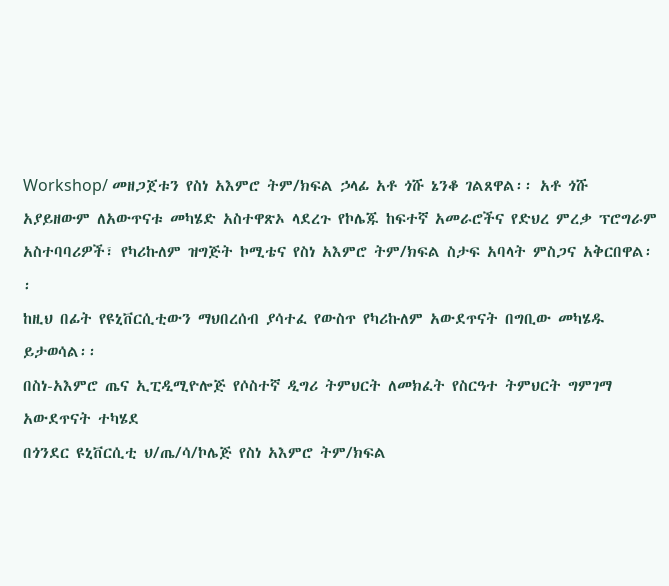Workshop/ መዘጋጀቱን የስነ አእምሮ ትም/ክፍል ኃላፊ አቶ ጎሹ ኔንቆ ገልጸዋል፡፡ አቶ ጎሹ አያይዘውም ለአውጥናቱ መካሄድ አስተዋጽኦ ላደረጉ የኮሌጁ ከፍተኛ አመራሮችና የድህረ ምረቃ ፕሮግራም አስተባባሪዎች፣ የካሪኩለም ዝግጅት ኮሚቴና የስነ አእምሮ ትም/ክፍል ስታፍ አባላት ምስጋና አቅርበዋል፡፡
ከዚህ በፊት የዩኒቨርሲቲውን ማህበረሰብ ያሳተፈ የውስጥ የካሪኩለም አውደጥናት በግቢው መካሄዱ ይታወሳል፡፡
በስነ-አእምሮ ጤና ኢፒዲሚዮሎጅ የሶስተኛ ዲግሪ ትምህርት ለመክፈት የስርዓተ ትምህርት ግምገማ አውደጥናት ተካሄደ
በጎንደር ዩኒቨርሲቲ ህ/ጤ/ሳ/ኮሌጅ የስነ አእምሮ ትም/ክፍል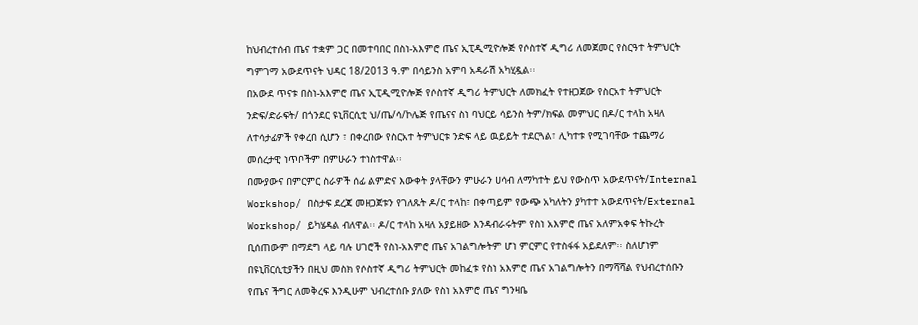ከህብረተሰብ ጤና ተቋም ጋር በመተባበር በስነ-አእምሮ ጤና ኢፒዲሚዮሎጅ የሶስተኛ ዲግሪ ለመጀመር የስርዓተ ትምህርት ግምገማ አውደጥናት ህዳር 18/2013 ዓ.ም በሳይንስ አምባ አዳራሽ አካሂዷል፡፡
በአውደ ጥናቱ በስነ-አእምሮ ጤና ኢፒዲሚዮሎጅ የሶስተኛ ዲግሪ ትምህርት ለመክፈት የተዘጋጀው የስርአተ ትምህርት ንድፍ/ድራፍት/ በጎንደር ዩኒቨርሲቲ ህ/ጤ/ሳ/ኮሌጅ የጤናና ስነ ባህርይ ሳይንስ ትም/ክፍል መምህር በዶ/ር ተላከ አዛለ ለተሳታፊዎች የቀረበ ሲሆን ፣ በቀረበው የስርአተ ትምህርቱ ንድፍ ላይ ዉይይት ተደርጓል፣ ሊካተቱ የሚገባቸው ተጨማሪ መሰረታዊ ነጥቦችም በምሁራን ተነስተዋል፡፡
በሙያውና በምርምር ስራዎች ሰፊ ልምድና እውቀት ያላቸውን ምሁራን ሀሳብ ለማካተት ይህ የውስጥ አውደጥናት/Internal Workshop/ በስታፍ ደረጃ መዘጋጀቱን የገለጹት ዶ/ር ተላከ፣ በቀጣይም የውጭ አካለትን ያካተተ አውደጥናት/External Workshop/ ይካሄዳል ብለዋል፡፡ ዶ/ር ተላከ አዛለ አያይዘው እንዳብራሩትም የስነ አእምሮ ጤና አለምአቀፍ ትኩረት ቢሰጠውም በማደግ ላይ ባሉ ሀገሮች የስነ-አእምሮ ጤና አገልግሎትም ሆነ ምርምር የተስፋፋ አይደለም፡፡ ስለሆነም በዩኒቨርሲቲያችን በዚህ መስክ የሶስተኛ ዲግሪ ትምህርት መከፈቱ የስነ አእምሮ ጤና አገልግሎትን በማሻሻል የህብረተሰቡን የጤና ችግር ለመቅረፍ እንዲሁም ህብረተሰቡ ያለው የስነ አእምሮ ጤና ግንዛቤ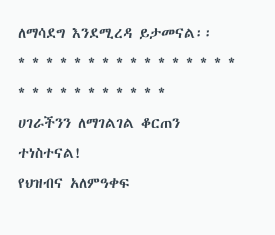ለማሳደግ እንደሚረዳ ይታመናል፡፡
* * * * * * * * * * * * * * * * * * * * * * * * * * *
ሀገራችንን ለማገልገል ቆርጠን ተነስተናል!
የህዝብና አለምዓቀፍ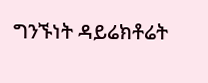ግንኙነት ዳይሬክቶሬት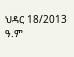ህዳር 18/2013 ዓ.ም